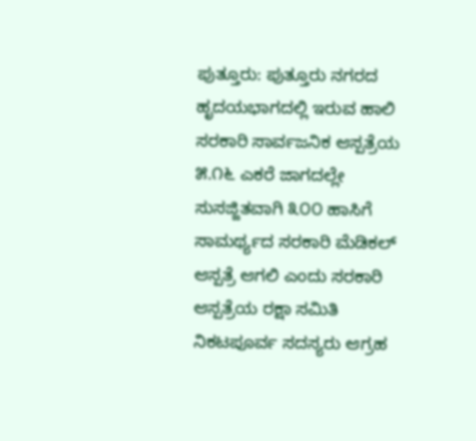ಪುತ್ತೂರು: ಪುತ್ತೂರು ನಗರದ ಹೃದಯಭಾಗದಲ್ಲಿ ಇರುವ ಹಾಲಿ ಸರಕಾರಿ ಸಾರ್ವಜನಿಕ ಆಸ್ಪತ್ರೆಯ ೫.೧೬ ಎಕರೆ ಜಾಗದಲ್ಲೇ ಸುಸಜ್ಜಿತವಾಗಿ ೩೦೦ ಹಾಸಿಗೆ ಸಾಮರ್ಥ್ಯದ ಸರಕಾರಿ ಮೆಡಿಕಲ್ ಆಸ್ಪತ್ರೆ ಆಗಲಿ ಎಂದು ಸರಕಾರಿ ಆಸ್ಪತ್ರೆಯ ರಕ್ಷಾ ಸಮಿತಿ ನಿಕಟಪೂರ್ವ ಸದಸ್ಯರು ಆಗ್ರಹ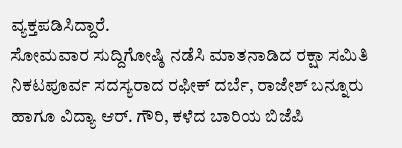ವ್ಯಕ್ತಪಡಿಸಿದ್ದಾರೆ.
ಸೋಮವಾರ ಸುದ್ದಿಗೋಷ್ಠಿ ನಡೆಸಿ ಮಾತನಾಡಿದ ರಕ್ಷಾ ಸಮಿತಿ ನಿಕಟಪೂರ್ವ ಸದಸ್ಯರಾದ ರಫೀಕ್ ದರ್ಬೆ, ರಾಜೇಶ್ ಬನ್ನೂರು ಹಾಗೂ ವಿದ್ಯಾ ಆರ್. ಗೌರಿ, ಕಳೆದ ಬಾರಿಯ ಬಿಜೆಪಿ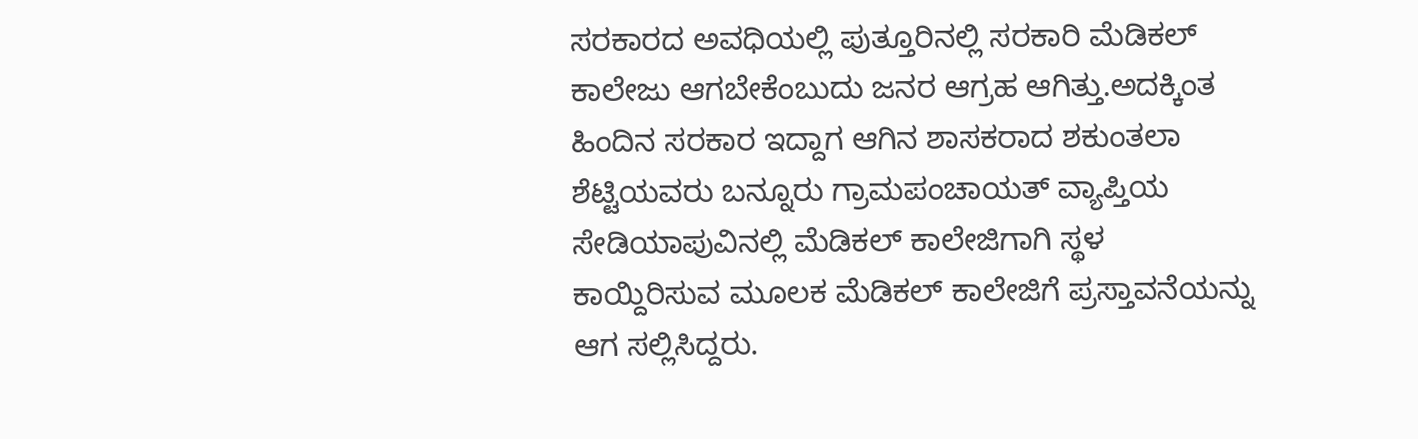ಸರಕಾರದ ಅವಧಿಯಲ್ಲಿ ಪುತ್ತೂರಿನಲ್ಲಿ ಸರಕಾರಿ ಮೆಡಿಕಲ್ ಕಾಲೇಜು ಆಗಬೇಕೆಂಬುದು ಜನರ ಆಗ್ರಹ ಆಗಿತ್ತು.ಅದಕ್ಕಿಂತ ಹಿಂದಿನ ಸರಕಾರ ಇದ್ದಾಗ ಆಗಿನ ಶಾಸಕರಾದ ಶಕುಂತಲಾ ಶೆಟ್ಟಿಯವರು ಬನ್ನೂರು ಗ್ರಾಮಪಂಚಾಯತ್ ವ್ಯಾಪ್ತಿಯ ಸೇಡಿಯಾಪುವಿನಲ್ಲಿ ಮೆಡಿಕಲ್ ಕಾಲೇಜಿಗಾಗಿ ಸ್ಥಳ ಕಾಯ್ದಿರಿಸುವ ಮೂಲಕ ಮೆಡಿಕಲ್ ಕಾಲೇಜಿಗೆ ಪ್ರಸ್ತಾವನೆಯನ್ನು ಆಗ ಸಲ್ಲಿಸಿದ್ದರು.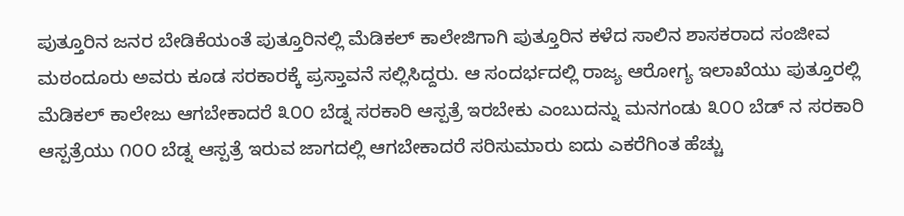ಪುತ್ತೂರಿನ ಜನರ ಬೇಡಿಕೆಯಂತೆ ಪುತ್ತೂರಿನಲ್ಲಿ ಮೆಡಿಕಲ್ ಕಾಲೇಜಿಗಾಗಿ ಪುತ್ತೂರಿನ ಕಳೆದ ಸಾಲಿನ ಶಾಸಕರಾದ ಸಂಜೀವ ಮಠಂದೂರು ಅವರು ಕೂಡ ಸರಕಾರಕ್ಕೆ ಪ್ರಸ್ತಾವನೆ ಸಲ್ಲಿಸಿದ್ದರು. ಆ ಸಂದರ್ಭದಲ್ಲಿ ರಾಜ್ಯ ಆರೋಗ್ಯ ಇಲಾಖೆಯು ಪುತ್ತೂರಲ್ಲಿ ಮೆಡಿಕಲ್ ಕಾಲೇಜು ಆಗಬೇಕಾದರೆ ೩೦೦ ಬೆಡ್ನ ಸರಕಾರಿ ಆಸ್ಪತ್ರೆ ಇರಬೇಕು ಎಂಬುದನ್ನು ಮನಗಂಡು ೩೦೦ ಬೆಡ್ ನ ಸರಕಾರಿ ಆಸ್ಪತ್ರೆಯು ೧೦೦ ಬೆಡ್ನ ಆಸ್ಪತ್ರೆ ಇರುವ ಜಾಗದಲ್ಲಿ ಆಗಬೇಕಾದರೆ ಸರಿಸುಮಾರು ಐದು ಎಕರೆಗಿಂತ ಹೆಚ್ಚು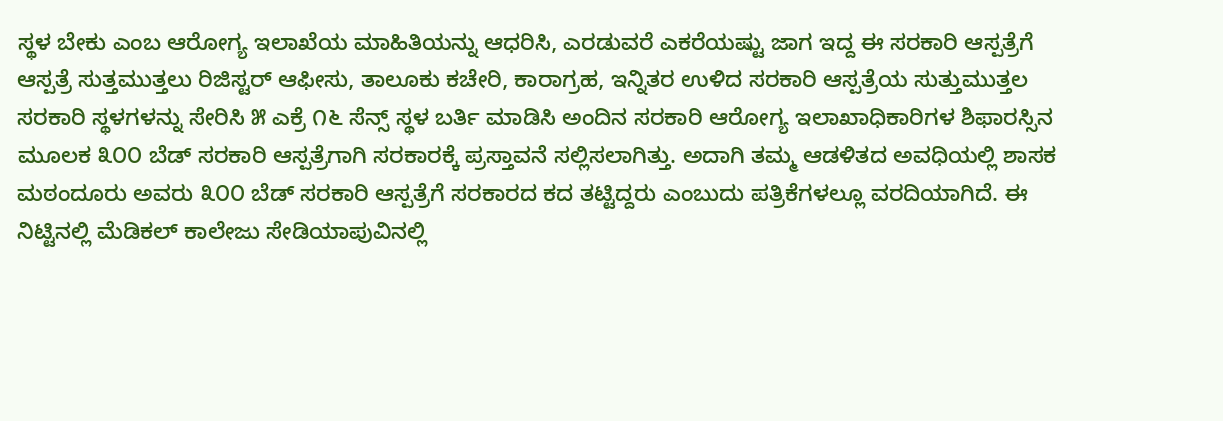ಸ್ಥಳ ಬೇಕು ಎಂಬ ಆರೋಗ್ಯ ಇಲಾಖೆಯ ಮಾಹಿತಿಯನ್ನು ಆಧರಿಸಿ, ಎರಡುವರೆ ಎಕರೆಯಷ್ಟು ಜಾಗ ಇದ್ದ ಈ ಸರಕಾರಿ ಆಸ್ಪತ್ರೆಗೆ ಆಸ್ಪತ್ರೆ ಸುತ್ತಮುತ್ತಲು ರಿಜಿಸ್ಟರ್ ಆಫೀಸು, ತಾಲೂಕು ಕಚೇರಿ, ಕಾರಾಗ್ರಹ, ಇನ್ನಿತರ ಉಳಿದ ಸರಕಾರಿ ಆಸ್ಪತ್ರೆಯ ಸುತ್ತುಮುತ್ತಲ ಸರಕಾರಿ ಸ್ಥಳಗಳನ್ನು ಸೇರಿಸಿ ೫ ಎಕ್ರೆ ೧೬ ಸೆನ್ಸ್ ಸ್ಥಳ ಬರ್ತಿ ಮಾಡಿಸಿ ಅಂದಿನ ಸರಕಾರಿ ಆರೋಗ್ಯ ಇಲಾಖಾಧಿಕಾರಿಗಳ ಶಿಫಾರಸ್ಸಿನ ಮೂಲಕ ೩೦೦ ಬೆಡ್ ಸರಕಾರಿ ಆಸ್ಪತ್ರೆಗಾಗಿ ಸರಕಾರಕ್ಕೆ ಪ್ರಸ್ತಾವನೆ ಸಲ್ಲಿಸಲಾಗಿತ್ತು. ಅದಾಗಿ ತಮ್ಮ ಆಡಳಿತದ ಅವಧಿಯಲ್ಲಿ ಶಾಸಕ ಮಠಂದೂರು ಅವರು ೩೦೦ ಬೆಡ್ ಸರಕಾರಿ ಆಸ್ಪತ್ರೆಗೆ ಸರಕಾರದ ಕದ ತಟ್ಟಿದ್ದರು ಎಂಬುದು ಪತ್ರಿಕೆಗಳಲ್ಲೂ ವರದಿಯಾಗಿದೆ. ಈ ನಿಟ್ಟಿನಲ್ಲಿ ಮೆಡಿಕಲ್ ಕಾಲೇಜು ಸೇಡಿಯಾಪುವಿನಲ್ಲಿ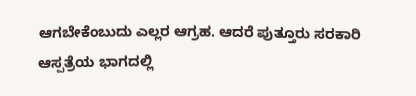ಆಗಬೇಕೆಂಬುದು ಎಲ್ಲರ ಆಗ್ರಹ. ಆದರೆ ಪುತ್ತೂರು ಸರಕಾರಿ ಆಸ್ಪತ್ರೆಯ ಭಾಗದಲ್ಲಿ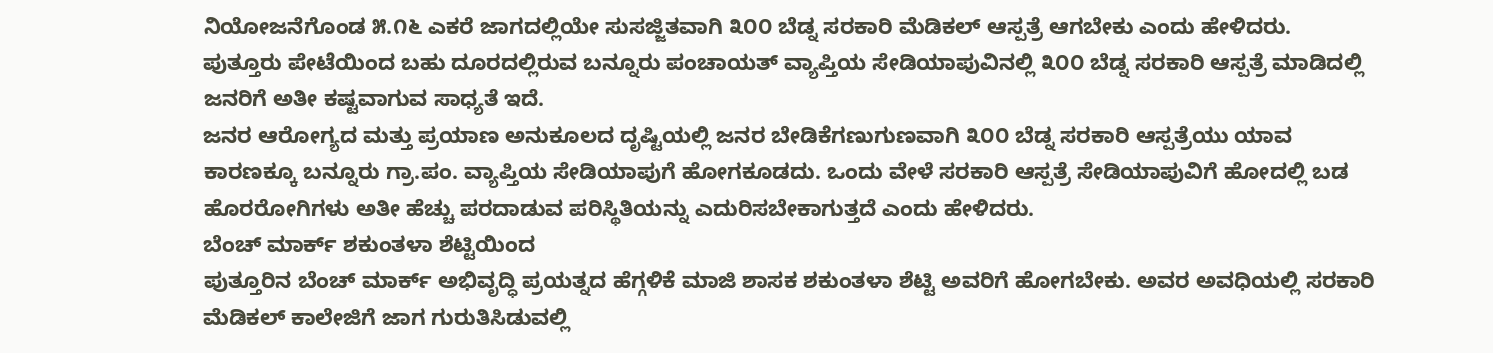ನಿಯೋಜನೆಗೊಂಡ ೫.೧೬ ಎಕರೆ ಜಾಗದಲ್ಲಿಯೇ ಸುಸಜ್ಜಿತವಾಗಿ ೩೦೦ ಬೆಡ್ನ ಸರಕಾರಿ ಮೆಡಿಕಲ್ ಆಸ್ಪತ್ರೆ ಆಗಬೇಕು ಎಂದು ಹೇಳಿದರು.
ಪುತ್ತೂರು ಪೇಟೆಯಿಂದ ಬಹು ದೂರದಲ್ಲಿರುವ ಬನ್ನೂರು ಪಂಚಾಯತ್ ವ್ಯಾಪ್ತಿಯ ಸೇಡಿಯಾಪುವಿನಲ್ಲಿ ೩೦೦ ಬೆಡ್ನ ಸರಕಾರಿ ಆಸ್ಪತ್ರೆ ಮಾಡಿದಲ್ಲಿ ಜನರಿಗೆ ಅತೀ ಕಷ್ಟವಾಗುವ ಸಾಧ್ಯತೆ ಇದೆ.
ಜನರ ಆರೋಗ್ಯದ ಮತ್ತು ಪ್ರಯಾಣ ಅನುಕೂಲದ ದೃಷ್ಟಿಯಲ್ಲಿ ಜನರ ಬೇಡಿಕೆಗಣುಗುಣವಾಗಿ ೩೦೦ ಬೆಡ್ನ ಸರಕಾರಿ ಆಸ್ಪತ್ರೆಯು ಯಾವ ಕಾರಣಕ್ಕೂ ಬನ್ನೂರು ಗ್ರಾ.ಪಂ. ವ್ಯಾಪ್ತಿಯ ಸೇಡಿಯಾಪುಗೆ ಹೋಗಕೂಡದು. ಒಂದು ವೇಳೆ ಸರಕಾರಿ ಆಸ್ಪತ್ರೆ ಸೇಡಿಯಾಪುವಿಗೆ ಹೋದಲ್ಲಿ ಬಡ ಹೊರರೋಗಿಗಳು ಅತೀ ಹೆಚ್ಚು ಪರದಾಡುವ ಪರಿಸ್ಥಿತಿಯನ್ನು ಎದುರಿಸಬೇಕಾಗುತ್ತದೆ ಎಂದು ಹೇಳಿದರು.
ಬೆಂಚ್ ಮಾರ್ಕ್ ಶಕುಂತಳಾ ಶೆಟ್ಟಿಯಿಂದ
ಪುತ್ತೂರಿನ ಬೆಂಚ್ ಮಾರ್ಕ್ ಅಭಿವೃದ್ಧಿ ಪ್ರಯತ್ನದ ಹೆಗ್ಗಳಿಕೆ ಮಾಜಿ ಶಾಸಕ ಶಕುಂತಳಾ ಶೆಟ್ಟಿ ಅವರಿಗೆ ಹೋಗಬೇಕು. ಅವರ ಅವಧಿಯಲ್ಲಿ ಸರಕಾರಿ ಮೆಡಿಕಲ್ ಕಾಲೇಜಿಗೆ ಜಾಗ ಗುರುತಿಸಿಡುವಲ್ಲಿ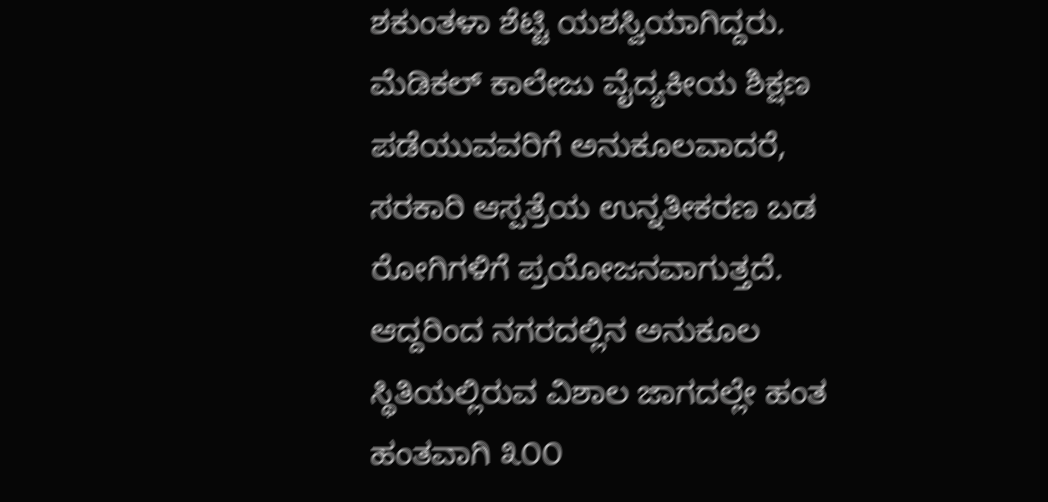ಶಕುಂತಳಾ ಶೆಟ್ಟಿ ಯಶಸ್ವಿಯಾಗಿದ್ದರು. ಮೆಡಿಕಲ್ ಕಾಲೇಜು ವೈದ್ಯಕೀಯ ಶಿಕ್ಷಣ ಪಡೆಯುವವರಿಗೆ ಅನುಕೂಲವಾದರೆ, ಸರಕಾರಿ ಆಸ್ಪತ್ರೆಯ ಉನ್ನತೀಕರಣ ಬಡ ರೋಗಿಗಳಿಗೆ ಪ್ರಯೋಜನವಾಗುತ್ತದೆ. ಆದ್ದರಿಂದ ನಗರದಲ್ಲಿನ ಅನುಕೂಲ ಸ್ಥಿತಿಯಲ್ಲಿರುವ ವಿಶಾಲ ಜಾಗದಲ್ಲೇ ಹಂತ ಹಂತವಾಗಿ ೩೦೦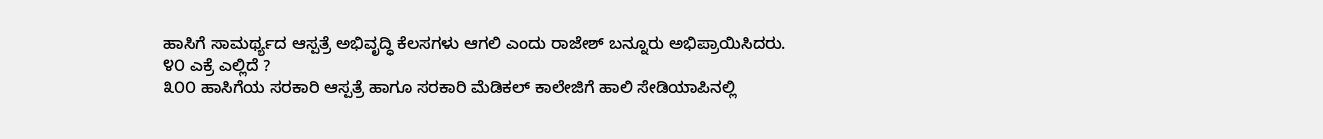ಹಾಸಿಗೆ ಸಾಮರ್ಥ್ಯದ ಆಸ್ಪತ್ರೆ ಅಭಿವೃದ್ಧಿ ಕೆಲಸಗಳು ಆಗಲಿ ಎಂದು ರಾಜೇಶ್ ಬನ್ನೂರು ಅಭಿಪ್ರಾಯಿಸಿದರು.
೪೦ ಎಕ್ರೆ ಎಲ್ಲಿದೆ ?
೩೦೦ ಹಾಸಿಗೆಯ ಸರಕಾರಿ ಆಸ್ಪತ್ರೆ ಹಾಗೂ ಸರಕಾರಿ ಮೆಡಿಕಲ್ ಕಾಲೇಜಿಗೆ ಹಾಲಿ ಸೇಡಿಯಾಪಿನಲ್ಲಿ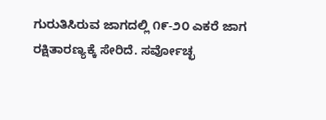ಗುರುತಿಸಿರುವ ಜಾಗದಲ್ಲಿ ೧೯-೨೦ ಎಕರೆ ಜಾಗ ರಕ್ಷಿತಾರಣ್ಯಕ್ಕೆ ಸೇರಿದೆ. ಸರ್ವೋಚ್ಛ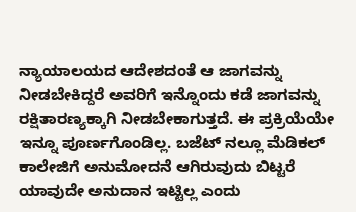ನ್ಯಾಯಾಲಯದ ಆದೇಶದಂತೆ ಆ ಜಾಗವನ್ನು ನೀಡಬೇಕಿದ್ದರೆ ಅವರಿಗೆ ಇನ್ನೊಂದು ಕಡೆ ಜಾಗವನ್ನು ರಕ್ಷಿತಾರಣ್ಯಕ್ಕಾಗಿ ನೀಡಬೇಕಾಗುತ್ತದೆ. ಈ ಪ್ರಕ್ರಿಯೆಯೇ ಇನ್ನೂ ಪೂರ್ಣಗೊಂಡಿಲ್ಲ. ಬಜೆಟ್ ನಲ್ಲೂ ಮೆಡಿಕಲ್ ಕಾಲೇಜಿಗೆ ಅನುಮೋದನೆ ಆಗಿರುವುದು ಬಿಟ್ಟರೆ ಯಾವುದೇ ಅನುದಾನ ಇಟ್ಟಿಲ್ಲ ಎಂದು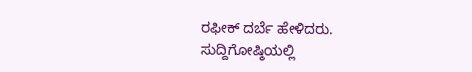ರಫೀಕ್ ದರ್ಬೆ ಹೇಳಿದರು.
ಸುದ್ದಿಗೋಷ್ಠಿಯಲ್ಲಿ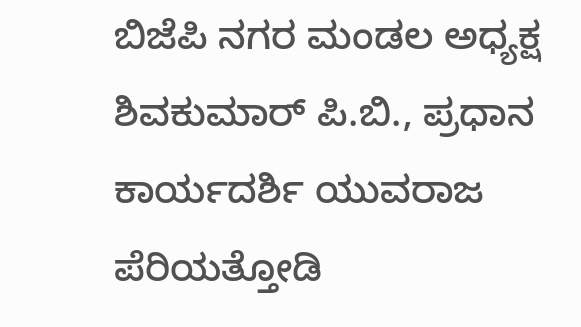ಬಿಜೆಪಿ ನಗರ ಮಂಡಲ ಅಧ್ಯಕ್ಷ ಶಿವಕುಮಾರ್ ಪಿ.ಬಿ., ಪ್ರಧಾನ ಕಾರ್ಯದರ್ಶಿ ಯುವರಾಜ ಪೆರಿಯತ್ತೋಡಿ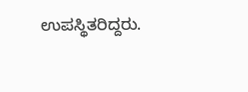ಉಪಸ್ಥಿತರಿದ್ದರು.